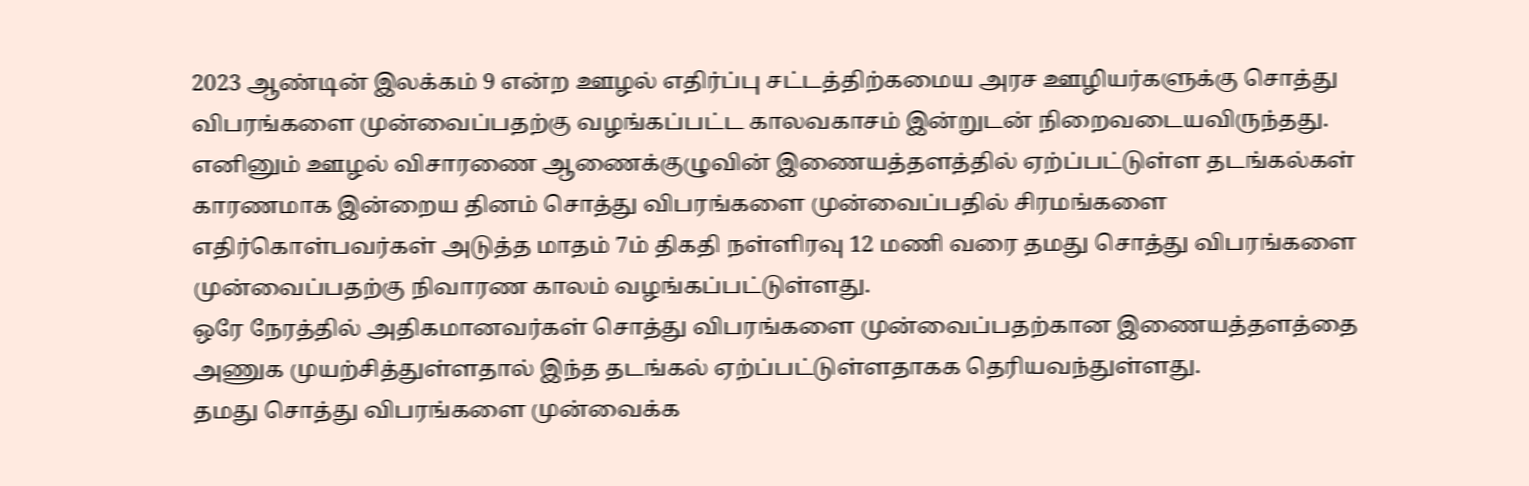2023 ஆண்டின் இலக்கம் 9 என்ற ஊழல் எதிர்ப்பு சட்டத்திற்கமைய அரச ஊழியர்களுக்கு சொத்து விபரங்களை முன்வைப்பதற்கு வழங்கப்பட்ட காலவகாசம் இன்றுடன் நிறைவடையவிருந்தது.
எனினும் ஊழல் விசாரணை ஆணைக்குழுவின் இணையத்தளத்தில் ஏற்ப்பட்டுள்ள தடங்கல்கள் காரணமாக இன்றைய தினம் சொத்து விபரங்களை முன்வைப்பதில் சிரமங்களை எதிர்கொள்பவர்கள் அடுத்த மாதம் 7ம் திகதி நள்ளிரவு 12 மணி வரை தமது சொத்து விபரங்களை முன்வைப்பதற்கு நிவாரண காலம் வழங்கப்பட்டுள்ளது.
ஒரே நேரத்தில் அதிகமானவர்கள் சொத்து விபரங்களை முன்வைப்பதற்கான இணையத்தளத்தை அணுக முயற்சித்துள்ளதால் இந்த தடங்கல் ஏற்ப்பட்டுள்ளதாகக தெரியவந்துள்ளது.
தமது சொத்து விபரங்களை முன்வைக்க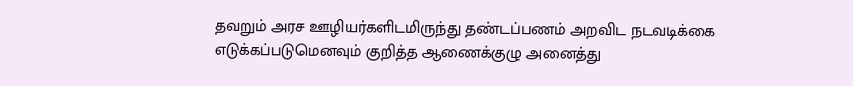தவறும் அரச ஊழியர்களிடமிருந்து தண்டப்பணம் அறவிட நடவடிக்கை எடுக்கப்படுமெனவும் குறித்த ஆணைக்குழு அனைத்து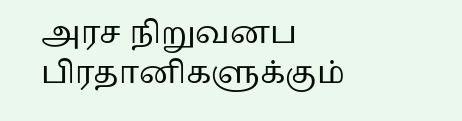அரச நிறுவனப பிரதானிகளுக்கும்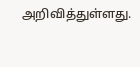அறிவித்துள்ளது.